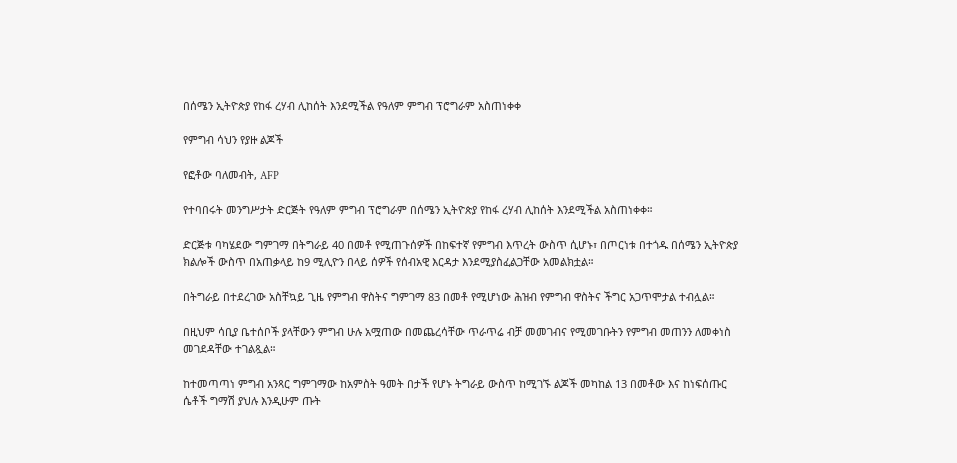በሰሜን ኢትዮጵያ የከፋ ረሃብ ሊከሰት እንደሚችል የዓለም ምግብ ፕሮግራም አስጠነቀቀ

የምግብ ሳህን የያዙ ልጆች

የፎቶው ባለመብት, AFP

የተባበሩት መንግሥታት ድርጅት የዓለም ምግብ ፕሮግራም በሰሜን ኢትዮጵያ የከፋ ረሃብ ሊከሰት እንደሚችል አስጠነቀቀ።

ድርጅቱ ባካሄደው ግምገማ በትግራይ 40 በመቶ የሚጠጉሰዎች በከፍተኛ የምግብ እጥረት ውስጥ ሲሆኑ፣ በጦርነቱ በተጎዱ በሰሜን ኢትዮጵያ ክልሎች ውስጥ በአጠቃላይ ከ9 ሚሊዮን በላይ ሰዎች የሰብአዊ እርዳታ እንደሚያስፈልጋቸው አመልክቷል።

በትግራይ በተደረገው አስቸኳይ ጊዜ የምግብ ዋስትና ግምገማ 83 በመቶ የሚሆነው ሕዝብ የምግብ ዋስትና ችግር አጋጥሞታል ተብሏል።

በዚህም ሳቢያ ቤተሰቦች ያላቸውን ምግብ ሁሉ አሟጠው በመጨረሳቸው ጥራጥሬ ብቻ መመገብና የሚመገቡትን የምግብ መጠንን ለመቀነስ መገደዳቸው ተገልጿል።

ከተመጣጣነ ምግብ አንጻር ግምገማው ከአምስት ዓመት በታች የሆኑ ትግራይ ውስጥ ከሚገኙ ልጆች መካከል 13 በመቶው እና ከነፍሰጡር ሴቶች ግማሽ ያህሉ እንዲሁም ጡት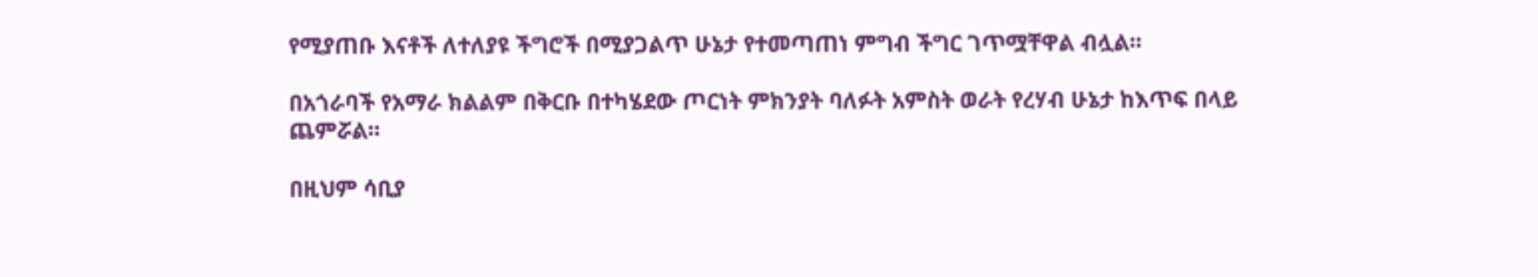የሚያጠቡ እናቶች ለተለያዩ ችግሮች በሚያጋልጥ ሁኔታ የተመጣጠነ ምግብ ችግር ገጥሟቸዋል ብሏል።

በአጎራባች የአማራ ክልልም በቅርቡ በተካሄደው ጦርነት ምክንያት ባለፉት አምስት ወራት የረሃብ ሁኔታ ከእጥፍ በላይ ጨምሯል።

በዚህም ሳቢያ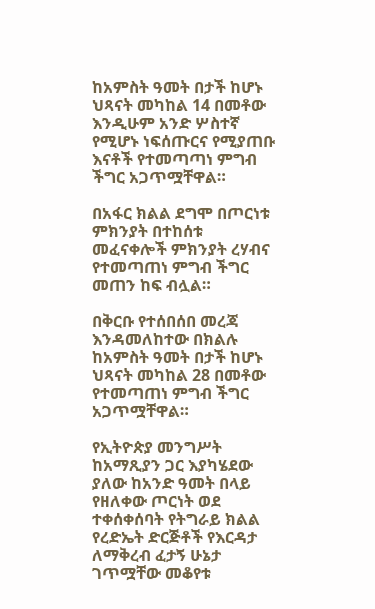ከአምስት ዓመት በታች ከሆኑ ህጻናት መካከል 14 በመቶው እንዲሁም አንድ ሦስተኛ የሚሆኑ ነፍሰጡርና የሚያጠቡ እናቶች የተመጣጣነ ምግብ ችግር አጋጥሟቸዋል።

በአፋር ክልል ደግሞ በጦርነቱ ምክንያት በተከሰቱ መፈናቀሎች ምክንያት ረሃብና የተመጣጠነ ምግብ ችግር መጠን ከፍ ብሏል።

በቅርቡ የተሰበሰበ መረጃ እንዳመለከተው በክልሉ ከአምስት ዓመት በታች ከሆኑ ህጻናት መካከል 28 በመቶው የተመጣጠነ ምግብ ችግር አጋጥሟቸዋል።

የኢትዮጵያ መንግሥት ከአማጺያን ጋር እያካሄደው ያለው ከአንድ ዓመት በላይ የዘለቀው ጦርነት ወደ ተቀሰቀሰባት የትግራይ ክልል የረድኤት ድርጅቶች የእርዳታ ለማቅረብ ፈታኝ ሁኔታ ገጥሟቸው መቆየቱ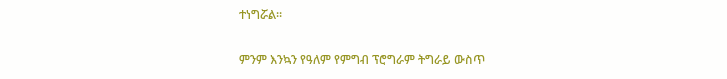ተነግሯል።

ምንም እንኳን የዓለም የምግብ ፕሮግራም ትግራይ ውስጥ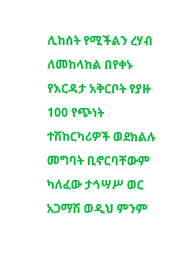ሊከሰት የሚችልን ረሃብ ለመከላከል በየቀኑ የእርዳታ አቅርቦት የያዙ 100 የጭነት ተሽከርካሪዎች ወደክልሉ መግባት ቢኖርባቸውም ካለፈው ታኅሣሥ ወር አጋማሽ ወዲህ ምንም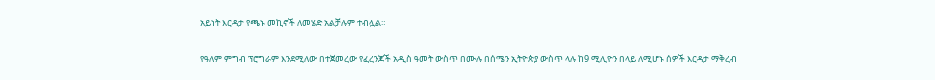አይነት እርዳታ የጫኑ መኪኖች ለመሄድ አልቻሉም ተብሏል።

የዓለም ምግብ ፕሮግራም እንደሚለው በተጀመረው የፈረንጆች አዲስ ዓመት ውስጥ በሙሉ በሰሜን ኢትዮጵያ ውስጥ ላሉ ከ9 ሚሊዮን በላይ ለሚሆኑ ሰዎች እርዳታ ማቅረብ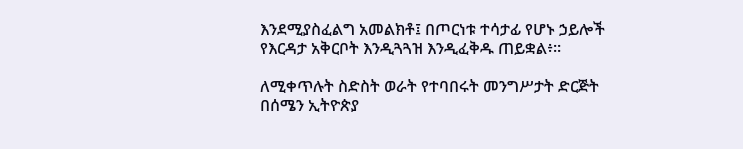እንደሚያስፈልግ አመልክቶ፤ በጦርነቱ ተሳታፊ የሆኑ ኃይሎች የእርዳታ አቅርቦት እንዲጓጓዝ እንዲፈቅዱ ጠይቋል፥።

ለሚቀጥሉት ስድስት ወራት የተባበሩት መንግሥታት ድርጅት በሰሜን ኢትዮጵያ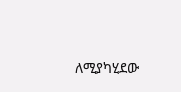ለሚያካሂደው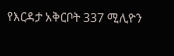የእርዳታ አቅርቦት 337 ሚሊዮን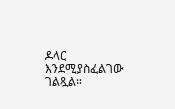ዶላር እንደሚያስፈልገው ገልጿል።